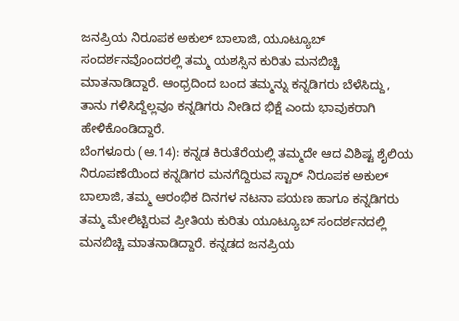ಜನಪ್ರಿಯ ನಿರೂಪಕ ಅಕುಲ್ ಬಾಲಾಜಿ, ಯೂಟ್ಯೂಬ್ ಸಂದರ್ಶನವೊಂದರಲ್ಲಿ ತಮ್ಮ ಯಶಸ್ಸಿನ ಕುರಿತು ಮನಬಿಚ್ಚಿ ಮಾತನಾಡಿದ್ದಾರೆ. ಆಂಧ್ರದಿಂದ ಬಂದ ತಮ್ಮನ್ನು ಕನ್ನಡಿಗರು ಬೆಳೆಸಿದ್ದು, ತಾನು ಗಳಿಸಿದ್ದೆಲ್ಲವೂ ಕನ್ನಡಿಗರು ನೀಡಿದ ಭಿಕ್ಷೆ ಎಂದು ಭಾವುಕರಾಗಿ ಹೇಳಿಕೊಂಡಿದ್ದಾರೆ.
ಬೆಂಗಳೂರು (ಆ.14): ಕನ್ನಡ ಕಿರುತೆರೆಯಲ್ಲಿ ತಮ್ಮದೇ ಆದ ವಿಶಿಷ್ಟ ಶೈಲಿಯ ನಿರೂಪಣೆಯಿಂದ ಕನ್ನಡಿಗರ ಮನಗೆದ್ದಿರುವ ಸ್ಟಾರ್ ನಿರೂಪಕ ಅಕುಲ್ ಬಾಲಾಜಿ, ತಮ್ಮ ಆರಂಭಿಕ ದಿನಗಳ ನಟನಾ ಪಯಣ ಹಾಗೂ ಕನ್ನಡಿಗರು ತಮ್ಮ ಮೇಲಿಟ್ಟಿರುವ ಪ್ರೀತಿಯ ಕುರಿತು ಯೂಟ್ಯೂಬ್ ಸಂದರ್ಶನದಲ್ಲಿ ಮನಬಿಚ್ಚಿ ಮಾತನಾಡಿದ್ದಾರೆ. ಕನ್ನಡದ ಜನಪ್ರಿಯ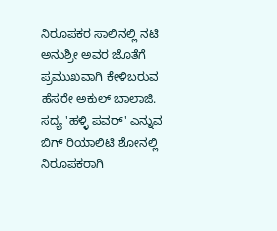ನಿರೂಪಕರ ಸಾಲಿನಲ್ಲಿ ನಟಿ ಅನುಶ್ರೀ ಅವರ ಜೊತೆಗೆ ಪ್ರಮುಖವಾಗಿ ಕೇಳಿಬರುವ ಹೆಸರೇ ಅಕುಲ್ ಬಾಲಾಜಿ. ಸದ್ಯ 'ಹಳ್ಳಿ ಪವರ್' ಎನ್ನುವ ಬಿಗ್ ರಿಯಾಲಿಟಿ ಶೋನಲ್ಲಿ ನಿರೂಪಕರಾಗಿ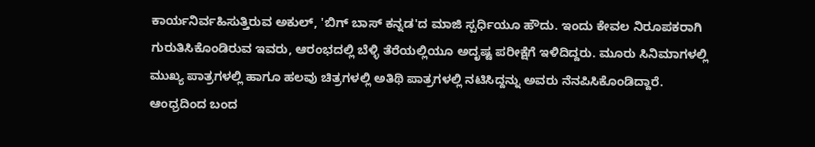ಕಾರ್ಯನಿರ್ವಹಿಸುತ್ತಿರುವ ಅಕುಲ್, 'ಬಿಗ್ ಬಾಸ್ ಕನ್ನಡ'ದ ಮಾಜಿ ಸ್ಪರ್ಧಿಯೂ ಹೌದು. ಇಂದು ಕೇವಲ ನಿರೂಪಕರಾಗಿ ಗುರುತಿಸಿಕೊಂಡಿರುವ ಇವರು, ಆರಂಭದಲ್ಲಿ ಬೆಳ್ಳಿ ತೆರೆಯಲ್ಲಿಯೂ ಅದೃಷ್ಟ ಪರೀಕ್ಷೆಗೆ ಇಳಿದಿದ್ದರು. ಮೂರು ಸಿನಿಮಾಗಳಲ್ಲಿ ಮುಖ್ಯ ಪಾತ್ರಗಳಲ್ಲಿ ಹಾಗೂ ಹಲವು ಚಿತ್ರಗಳಲ್ಲಿ ಅತಿಥಿ ಪಾತ್ರಗಳಲ್ಲಿ ನಟಿಸಿದ್ದನ್ನು ಅವರು ನೆನಪಿಸಿಕೊಂಡಿದ್ದಾರೆ.
ಆಂಧ್ರದಿಂದ ಬಂದ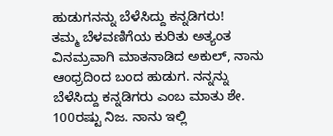ಹುಡುಗನನ್ನು ಬೆಳೆಸಿದ್ದು ಕನ್ನಡಿಗರು!
ತಮ್ಮ ಬೆಳವಣಿಗೆಯ ಕುರಿತು ಅತ್ಯಂತ ವಿನಮ್ರವಾಗಿ ಮಾತನಾಡಿದ ಅಕುಲ್, ನಾನು ಆಂಧ್ರದಿಂದ ಬಂದ ಹುಡುಗ. ನನ್ನನ್ನು ಬೆಳೆಸಿದ್ದು ಕನ್ನಡಿಗರು ಎಂಬ ಮಾತು ಶೇ. 100ರಷ್ಟು ನಿಜ. ನಾನು ಇಲ್ಲಿ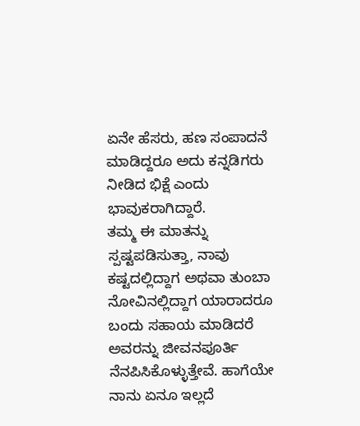ಏನೇ ಹೆಸರು, ಹಣ ಸಂಪಾದನೆ ಮಾಡಿದ್ದರೂ ಅದು ಕನ್ನಡಿಗರು ನೀಡಿದ ಭಿಕ್ಷೆ ಎಂದು ಭಾವುಕರಾಗಿದ್ದಾರೆ.
ತಮ್ಮ ಈ ಮಾತನ್ನು ಸ್ಪಷ್ಟಪಡಿಸುತ್ತಾ, ನಾವು ಕಷ್ಟದಲ್ಲಿದ್ದಾಗ ಅಥವಾ ತುಂಬಾ ನೋವಿನಲ್ಲಿದ್ದಾಗ ಯಾರಾದರೂ ಬಂದು ಸಹಾಯ ಮಾಡಿದರೆ ಅವರನ್ನು ಜೀವನಪೂರ್ತಿ ನೆನಪಿಸಿಕೊಳ್ಳುತ್ತೇವೆ. ಹಾಗೆಯೇ ನಾನು ಏನೂ ಇಲ್ಲದೆ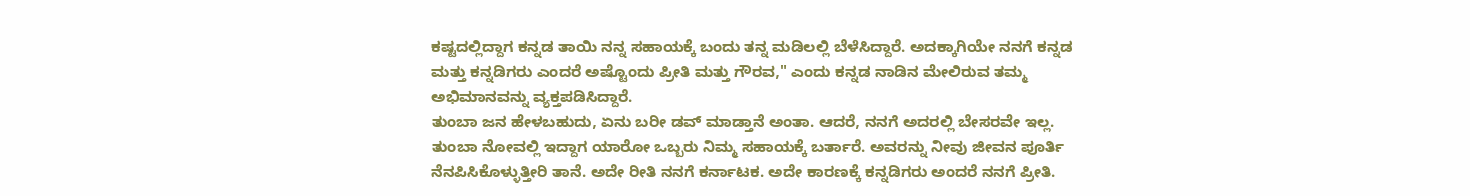ಕಷ್ಟದಲ್ಲಿದ್ದಾಗ ಕನ್ನಡ ತಾಯಿ ನನ್ನ ಸಹಾಯಕ್ಕೆ ಬಂದು ತನ್ನ ಮಡಿಲಲ್ಲಿ ಬೆಳೆಸಿದ್ದಾರೆ. ಅದಕ್ಕಾಗಿಯೇ ನನಗೆ ಕನ್ನಡ ಮತ್ತು ಕನ್ನಡಿಗರು ಎಂದರೆ ಅಷ್ಟೊಂದು ಪ್ರೀತಿ ಮತ್ತು ಗೌರವ," ಎಂದು ಕನ್ನಡ ನಾಡಿನ ಮೇಲಿರುವ ತಮ್ಮ ಅಭಿಮಾನವನ್ನು ವ್ಯಕ್ತಪಡಿಸಿದ್ದಾರೆ.
ತುಂಬಾ ಜನ ಹೇಳಬಹುದು, ಏನು ಬರೀ ಡವ್ ಮಾಡ್ತಾನೆ ಅಂತಾ. ಆದರೆ, ನನಗೆ ಅದರಲ್ಲಿ ಬೇಸರವೇ ಇಲ್ಲ. ತುಂಬಾ ನೋವಲ್ಲಿ ಇದ್ದಾಗ ಯಾರೋ ಒಬ್ಬರು ನಿಮ್ಮ ಸಹಾಯಕ್ಕೆ ಬರ್ತಾರೆ. ಅವರನ್ನು ನೀವು ಜೀವನ ಪೂರ್ತಿ ನೆನಪಿಸಿಕೊಳ್ಳುತ್ತೀರಿ ತಾನೆ. ಅದೇ ರೀತಿ ನನಗೆ ಕರ್ನಾಟಕ. ಅದೇ ಕಾರಣಕ್ಕೆ ಕನ್ನಡಿಗರು ಅಂದರೆ ನನಗೆ ಪ್ರೀತಿ.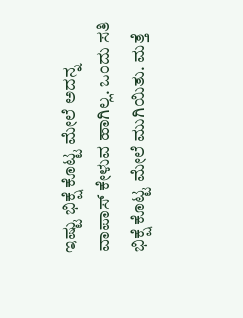ಇಷ್ಟು ಭಿಕ್ಷೆ ಕೊಟ್ಟ ಮೇಲೆ ಅದನ್ನ ವಾಪಾಸ್ ಕೇಳುವ ಹಾಗಿಲ್ಲ. ಒಂದು ಸತಿ ಭಿಕ್ಷೆ ಕೊಟ್ಟ ಮೇಲೆ ಮುಗಿಯಿತು. ಮತ್ತೆ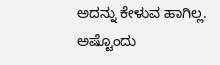ಅದನ್ನು ಕೇಳುವ ಹಾಗಿಲ್ಲ. ಅಷ್ಟೊಂದು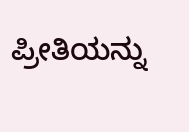ಪ್ರೀತಿಯನ್ನು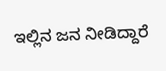ಇಲ್ಲಿನ ಜನ ನೀಡಿದ್ದಾರೆ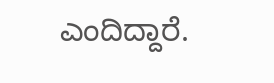ಎಂದಿದ್ದಾರೆ.